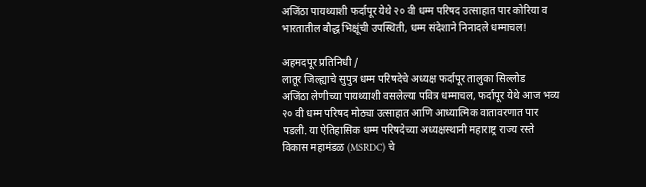अजिंठा पायथ्याशी फर्दापूर येथे २० वी धम्म परिषद उत्साहात पार कोरिया व भारतातील बौद्ध भिक्षूंची उपस्थिती, धम्म संदेशाने निनादले धम्माचल!

अहमदपूर प्रतिनिधी /
लातूर जिल्ह्याचे सुपुत्र धम्म परिषदेचे अध्यक्ष फर्दापूर तालुका सिल्लोड
अजिंठा लेणीच्या पायथ्याशी वसलेल्या पवित्र धम्माचल, फर्दापूर येथे आज भव्य २० वी धम्म परिषद मोठ्या उत्साहात आणि आध्यात्मिक वातावरणात पार पडली. या ऐतिहासिक धम्म परिषदेच्या अध्यक्षस्थानी महाराष्ट्र राज्य रस्ते विकास महामंडळ (MSRDC) चे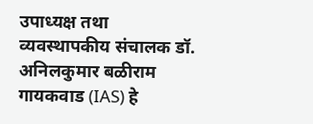उपाध्यक्ष तथा व्यवस्थापकीय संचालक डॉ. अनिलकुमार बळीराम गायकवाड (IAS) हे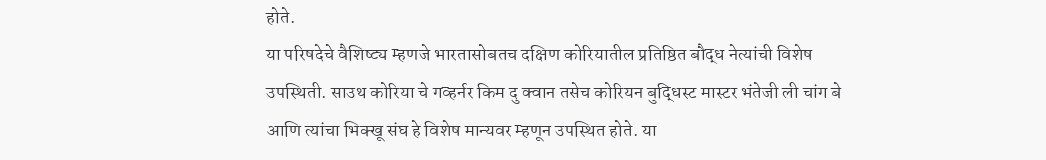होते.
या परिषदेचे वैशिष्ट्य म्हणजे भारतासोबतच दक्षिण कोरियातील प्रतिष्ठित बौद्ध नेत्यांची विशेष उपस्थिती. साउथ कोरिया चे गव्हर्नर किम दु क्वान तसेच कोरियन बुद्धिस्ट मास्टर भंतेजी ली चांग बे आणि त्यांचा भिक्खू संघ हे विशेष मान्यवर म्हणून उपस्थित होते. या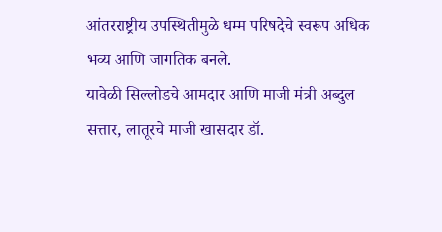आंतरराष्ट्रीय उपस्थितीमुळे धम्म परिषदेचे स्वरूप अधिक भव्य आणि जागतिक बनले.
यावेळी सिल्लोडचे आमदार आणि माजी मंत्री अब्दुल सत्तार, लातूरचे माजी खासदार डॉ.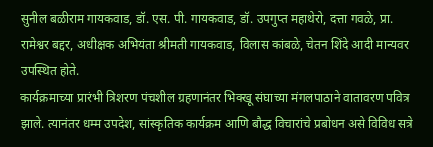सुनील बळीराम गायकवाड, डॉ. एस. पी. गायकवाड, डॉ. उपगुप्त महाथेरो, दत्ता गवळे, प्रा. रामेश्वर बद्दर, अधीक्षक अभियंता श्रीमती गायकवाड, विलास कांबळे, चेतन शिंदे आदी मान्यवर उपस्थित होते.
कार्यक्रमाच्या प्रारंभी त्रिशरण पंचशील ग्रहणानंतर भिक्खू संघाच्या मंगलपाठाने वातावरण पवित्र झाले. त्यानंतर धम्म उपदेश, सांस्कृतिक कार्यक्रम आणि बौद्ध विचारांचे प्रबोधन असे विविध सत्रे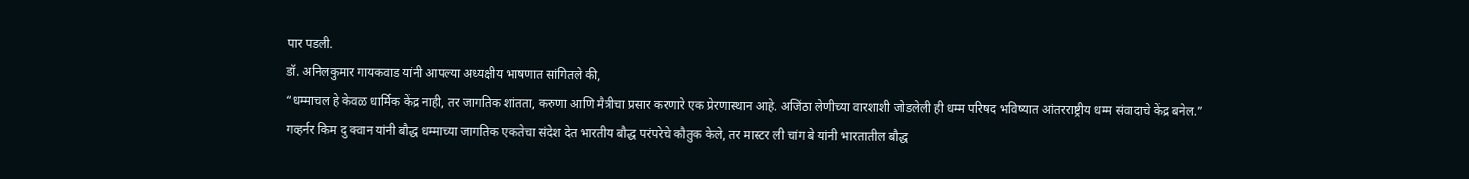पार पडली.
डॉ. अनिलकुमार गायकवाड यांनी आपल्या अध्यक्षीय भाषणात सांगितले की,
“धम्माचल हे केवळ धार्मिक केंद्र नाही, तर जागतिक शांतता, करुणा आणि मैत्रीचा प्रसार करणारे एक प्रेरणास्थान आहे. अजिंठा लेणीच्या वारशाशी जोडलेली ही धम्म परिषद भविष्यात आंतरराष्ट्रीय धम्म संवादाचे केंद्र बनेल.”
गव्हर्नर किम दु क्वान यांनी बौद्ध धम्माच्या जागतिक एकतेचा संदेश देत भारतीय बौद्ध परंपरेचे कौतुक केले, तर मास्टर ली चांग बे यांनी भारतातील बौद्ध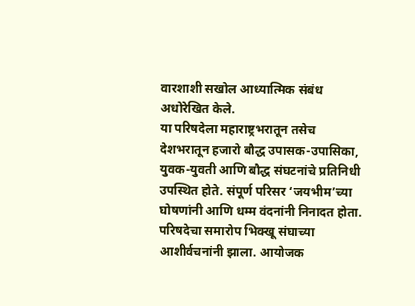वारशाशी सखोल आध्यात्मिक संबंध अधोरेखित केले.
या परिषदेला महाराष्ट्रभरातून तसेच देशभरातून हजारो बौद्ध उपासक-उपासिका, युवक-युवती आणि बौद्ध संघटनांचे प्रतिनिधी उपस्थित होते. संपूर्ण परिसर ‘जयभीम’च्या घोषणांनी आणि धम्म वंदनांनी निनादत होता.
परिषदेचा समारोप भिक्खू संघाच्या आशीर्वचनांनी झाला. आयोजक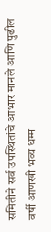समितीने सर्व उपस्थितांचे आभार मानले आणि पुढील वर्षी आणखी भव्य धम्म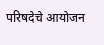परिषदेचे आयोजन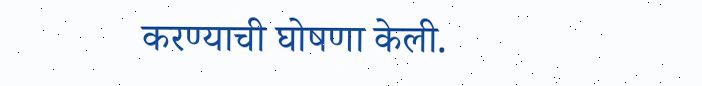करण्याची घोषणा केली.